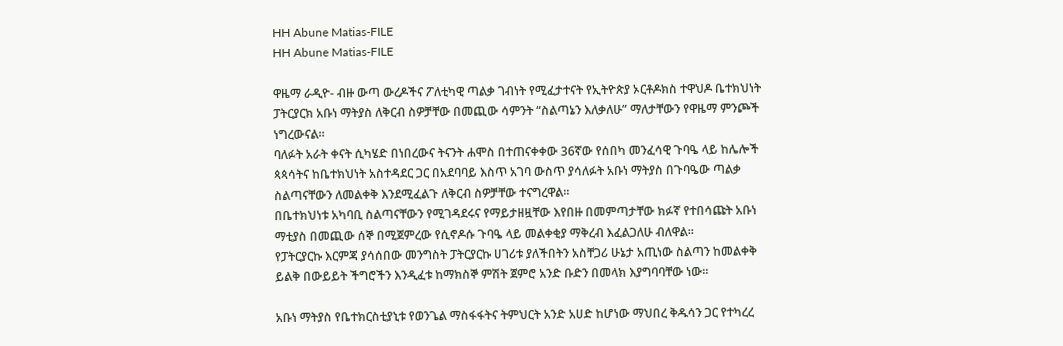HH Abune Matias-FILE
HH Abune Matias-FILE

ዋዜማ ራዲዮ- ብዙ ውጣ ውረዶችና ፖለቲካዊ ጣልቃ ገብነት የሚፈታተናት የኢትዮጵያ ኦርቶዶክስ ተዋህዶ ቤተክህነት ፓትርያርክ አቡነ ማትያስ ለቅርብ ስዎቻቸው በመጪው ሳምንት “ስልጣኔን እለቃለሁ” ማለታቸውን የዋዜማ ምንጮች ነግረውናል።
ባለፉት አራት ቀናት ሲካሄድ በነበረውና ትናንት ሐሞስ በተጠናቀቀው 36ኛው የሰበካ መንፈሳዊ ጉባዔ ላይ ከሌሎች ጳጳሳትና ከቤተክህነት አስተዳደር ጋር በአደባባይ እስጥ አገባ ውስጥ ያሳለፉት አቡነ ማትያስ በጉባዔው ጣልቃ ስልጣናቸውን ለመልቀቅ እንደሚፈልጉ ለቅርብ ስዎቻቸው ተናግረዋል።
በቤተክህነቱ አካባቢ ስልጣናቸውን የሚገዳደሩና የማይታዘዟቸው እየበዙ በመምጣታቸው ክፉኛ የተበሳጩት አቡነ ማቲያስ በመጪው ሰኞ በሚጀምረው የሲኖዶሱ ጉባዔ ላይ መልቀቂያ ማቅረብ እፈልጋለሁ ብለዋል።
የፓትርያርኩ እርምጃ ያሳሰበው መንግስት ፓትርያርኩ ሀገሪቱ ያለችበትን አስቸጋሪ ሁኔታ አጢነው ስልጣን ከመልቀቅ ይልቅ በውይይት ችግሮችን እንዲፈቱ ከማክስኞ ምሽት ጀምሮ አንድ ቡድን በመላክ እያግባባቸው ነው።

አቡነ ማትያስ የቤተክርስቲያኒቱ የወንጌል ማስፋፋትና ትምህርት አንድ አሀድ ከሆነው ማህበረ ቅዱሳን ጋር የተካረረ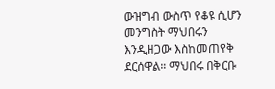ውዝግብ ውስጥ የቆዩ ሲሆን መንግስት ማህበሩን እንዲዘጋው እስከመጠየቅ ደርሰዋል። ማህበሩ በቅርቡ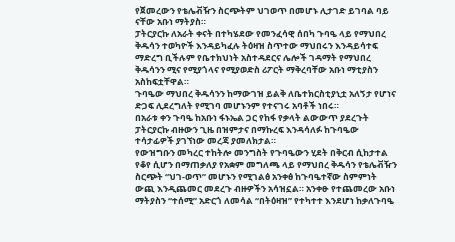የጀመረውን የቴሌቭዥን ስርጭትም ህገወጥ በመሆኑ ሊታገድ ይገባል ባይ ናቸው አቡነ ማትያስ።
ፓትርያርኩ ለአራት ቀናት በተካሄደው የመንፈሳዊ ሰበካ ጉባዔ ላይ የማህበረ ቅዱሳን ተወካዮች እንዳይካፈሉ ትዕዛዝ ስጥተው ማህበሩን እንዳይሳተፍ ማድረግ ቢችሉም የቤተክህነት አስተዳደርና ሌሎች ገዳማት የማህበረ ቅዱሳንን ሚና የሚያጎላና የሚያወድስ ሪፖርት ማቅረባቸው አቡነ ማቲያስን አስከፍቷቸዋል።
ጉባዔው ማህበረ ቅዱሳንን ከማውገዝ ይልቅ ለቤተክርስቲያኒቷ አለኝታ የሆነና ድጋፍ ሊደረግለት የሚገባ መሆኑንም የተናገሩ አባቶች ነበሩ።
በአራቱ ቀን ጉባዔ ከአቡነ ፋኑኤል ጋር የከፋ የቃላት ልውውጥ ያደረጉት ፓትርያርኩ ብዙውን ጊዜ በዝምታና በማኩረፍ እንዳሳለፉ ከጉባዔው ተሳታፊዎች ያገኘነው መረጃ ያመለክታል።
የውዝግቡን መካረር ተከትሎ መንግስት የጉባዔውን ሂደት በቅርብ ሲከታተል የቆየ ሲሆን በማጠቃለያ የአቋም መግለጫ ላይ የማህበረ ቅዱሳን የቴሌቭዥን ስርጭት “ህገ-ወጥ” መሆኑን የሚገልፅ አንቀፅ ከጉባዔተኛው ስምምነት ውጪ እንዲጨመር መደረጉ ብዙዎችን አሳዝኗል። አንቀፁ የተጨመረው አቡነ ማትያስን “ተሰሚ” አድርጎ ለመሳል “በትዕዛዝ” የተካተተ እንደሆነ ከቃለጉባዔ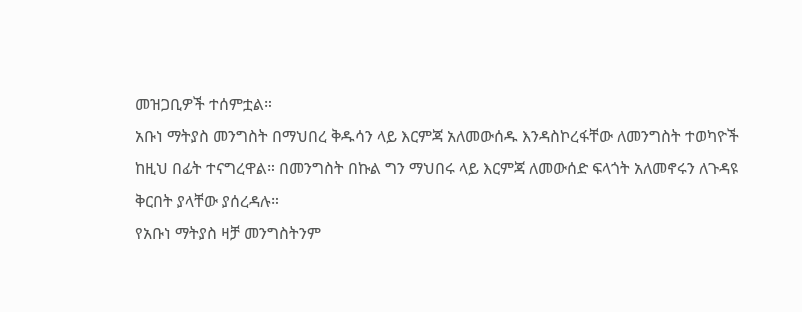መዝጋቢዎች ተሰምቷል።
አቡነ ማትያስ መንግስት በማህበረ ቅዱሳን ላይ እርምጃ አለመውሰዱ እንዳስኮረፋቸው ለመንግስት ተወካዮች ከዚህ በፊት ተናግረዋል። በመንግስት በኩል ግን ማህበሩ ላይ እርምጃ ለመውሰድ ፍላጎት አለመኖሩን ለጉዳዩ ቅርበት ያላቸው ያሰረዳሉ።
የአቡነ ማትያስ ዛቻ መንግስትንም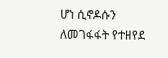ሆነ ሲኖዶሱን ለመገፋፋት የተዘየደ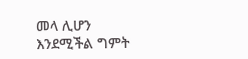መላ ሊሆን እንደሚችል ግምት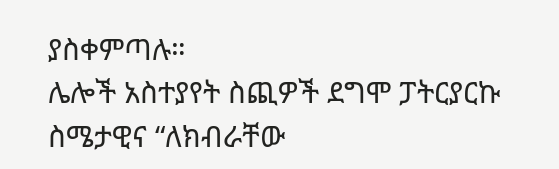ያስቀምጣሉ።
ሌሎች አስተያየት ስጪዎች ደግሞ ፓትርያርኩ ስሜታዊና “ለክብራቸው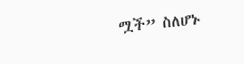ሟች” ስለሆኑ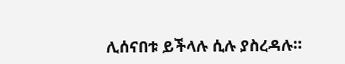ሊሰናበቱ ይችላሉ ሲሉ ያስረዳሉ።